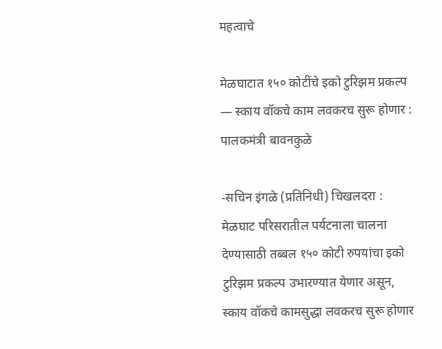महत्वाचे

मेळघाटात १५० कोटींचे इको टुरिझम प्रकल्प — स्काय वॉकचे काम लवकरच सुरू होणार : पालकमंत्री बावनकुळे

-सचिन इंगळे (प्रतिनिधी) चिखलदरा :
मेळघाट परिसरातील पर्यटनाला चालना देण्यासाठी तब्बल १५० कोटी रुपयांचा इको टुरिझम प्रकल्प उभारण्यात येणार असून, स्काय वॉकचे कामसुद्धा लवकरच सुरू होणार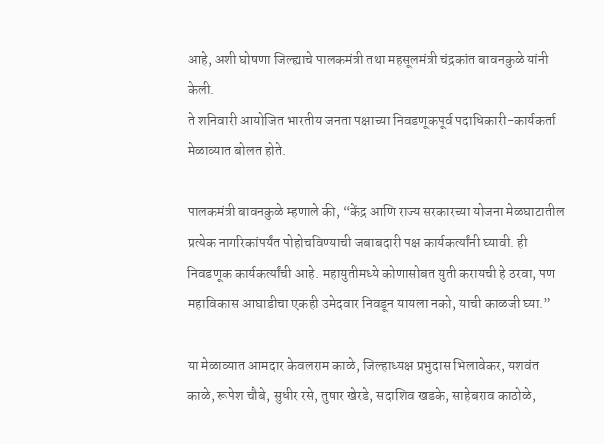आहे, अशी घोषणा जिल्ह्याचे पालकमंत्री तथा महसूलमंत्री चंद्रकांत बावनकुळे यांनी केली.
ते शनिवारी आयोजित भारतीय जनता पक्षाच्या निवडणूकपूर्व पदाधिकारी-कार्यकर्ता मेळाव्यात बोलत होते.

पालकमंत्री बावनकुळे म्हणाले की, “केंद्र आणि राज्य सरकारच्या योजना मेळघाटातील प्रत्येक नागरिकांपर्यंत पोहोचविण्याची जबाबदारी पक्ष कार्यकर्त्यांनी घ्यावी. ही निवडणूक कार्यकर्त्यांची आहे. महायुतीमध्ये कोणासोबत युती करायची हे ठरवा, पण महाविकास आघाडीचा एकही उमेदवार निवडून यायला नको, याची काळजी घ्या.”

या मेळाव्यात आमदार केवलराम काळे, जिल्हाध्यक्ष प्रभुदास भिलावेकर, यशवंत काळे, रूपेश चौबे, सुधीर रसे, तुषार खेरडे, सदाशिव खडके, साहेबराव काठोळे,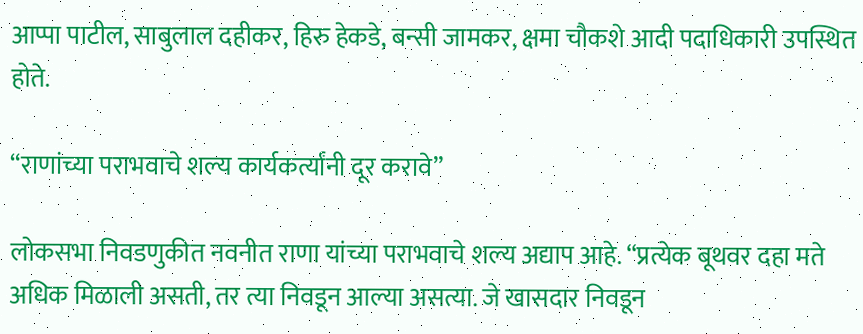आप्पा पाटील, साबुलाल दहीकर, हिरु हेकडे, बन्सी जामकर, क्षमा चौकशे आदी पदाधिकारी उपस्थित होते.

“राणांच्या पराभवाचे शल्य कार्यकर्त्यांनी दूर करावे”

लोकसभा निवडणुकीत नवनीत राणा यांच्या पराभवाचे शल्य अद्याप आहे. “प्रत्येक बूथवर दहा मते अधिक मिळाली असती, तर त्या निवडून आल्या असत्या. जे खासदार निवडून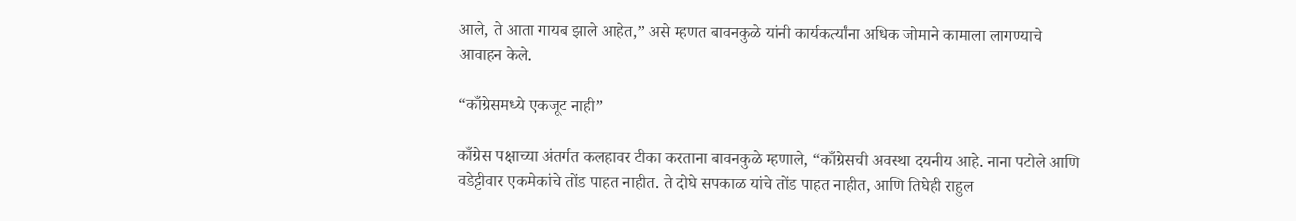आले, ते आता गायब झाले आहेत,” असे म्हणत बावनकुळे यांनी कार्यकर्त्यांना अधिक जोमाने कामाला लागण्याचे आवाहन केले.

“काँग्रेसमध्ये एकजूट नाही”

काँग्रेस पक्षाच्या अंतर्गत कलहावर टीका करताना बावनकुळे म्हणाले, “काँग्रेसची अवस्था दयनीय आहे. नाना पटोले आणि वडेट्टीवार एकमेकांचे तोंड पाहत नाहीत. ते दोघे सपकाळ यांचे तोंड पाहत नाहीत, आणि तिघेही राहुल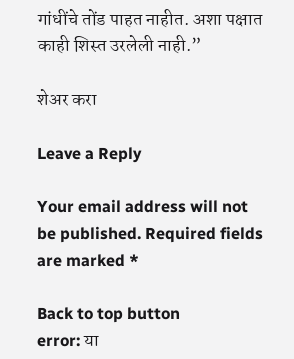गांधींचे तोंड पाहत नाहीत. अशा पक्षात काही शिस्त उरलेली नाही.”

शेअर करा

Leave a Reply

Your email address will not be published. Required fields are marked *

Back to top button
error: या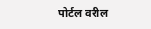पोर्टल वरील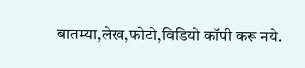बातम्या,लेख,फोटो,विडियो कॉपी करू नये.